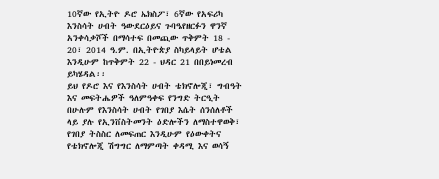10ኛው የኢትዮ ዶሮ ኤክስፖ፣ 6ኛው የአፍሪካ እንስሳት ሀብት ዓውደርዕይና ጉባዔየዘርፉን ዋንኛ አንቀሳቃሾች በማሳተፍ በመጪው ጥቅምት 18 - 20፣ 2014 ዓ.ም. በኢትዮጵያ ስካይላይት ሆቴል እንዲሁም ከጥቅምት 22 - ህዳር 21 በበይነመረብ ይካሄዳል፡፡
ይህ የዶሮ እና የእንስሳት ሀብት ቴክኖሎጂ፣ ግብዓት እና መፍትሔዎች ዓለምዓቀፍ የንግድ ትርዒት በሁሉም የእንስሳት ሀብት የገበያ እሴት ሰንሰለቶች ላይ ያሉ የኢንቨስትመንት ዕድሎችን ለማስተዋወቅ፣ የገበያ ትስስር ለመፍጠር እንዲሁም የዕውቀትና የቴክኖሎጂ ሽግግር ለማምጣት ቀዳሚ እና ወሳኝ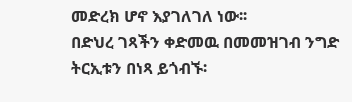መድረክ ሆኖ እያገለገለ ነው፡፡
በድህረ ገጻችን ቀድመዉ በመመዝገብ ንግድ ትርኢቱን በነጻ ይጎብኙ፡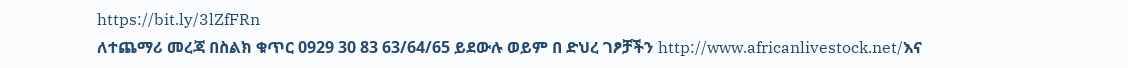https://bit.ly/3lZfFRn
ለተጨማሪ መረጃ በስልክ ቁጥር 0929 30 83 63/64/65 ይደውሉ ወይም በ ድህረ ገፆቻችን http://www.africanlivestock.net/እና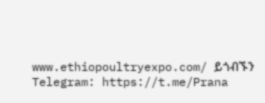www.ethiopoultryexpo.com/ ይጎብኙን
Telegram: https://t.me/Prana